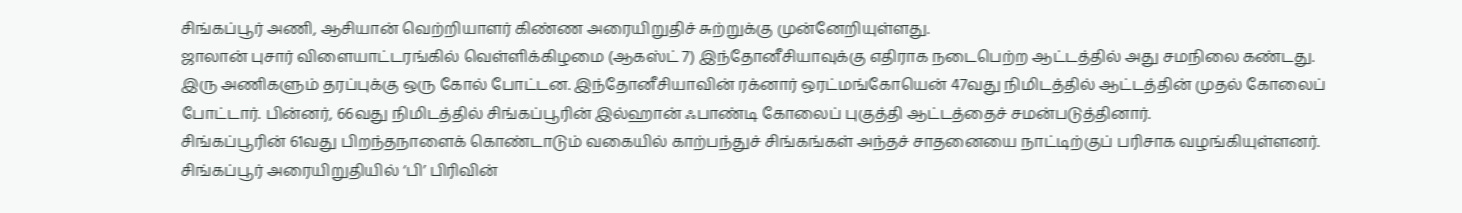சிங்கப்பூர் அணி, ஆசியான் வெற்றியாளர் கிண்ண அரையிறுதிச் சுற்றுக்கு முன்னேறியுள்ளது.
ஜாலான் புசார் விளையாட்டரங்கில் வெள்ளிக்கிழமை (ஆகஸ்ட் 7) இந்தோனீசியாவுக்கு எதிராக நடைபெற்ற ஆட்டத்தில் அது சமநிலை கண்டது.
இரு அணிகளும் தரப்புக்கு ஒரு கோல் போட்டன. இந்தோனீசியாவின் ரக்னார் ஒரட்மங்கோயென் 47வது நிமிடத்தில் ஆட்டத்தின் முதல் கோலைப் போட்டார். பின்னர், 66வது நிமிடத்தில் சிங்கப்பூரின் இல்ஹான் ஃபாண்டி கோலைப் புகுத்தி ஆட்டத்தைச் சமன்படுத்தினார்.
சிங்கப்பூரின் 61வது பிறந்தநாளைக் கொண்டாடும் வகையில் காற்பந்துச் சிங்கங்கள் அந்தச் சாதனையை நாட்டிற்குப் பரிசாக வழங்கியுள்ளனர்.
சிங்கப்பூர் அரையிறுதியில் ‘பி’ பிரிவின்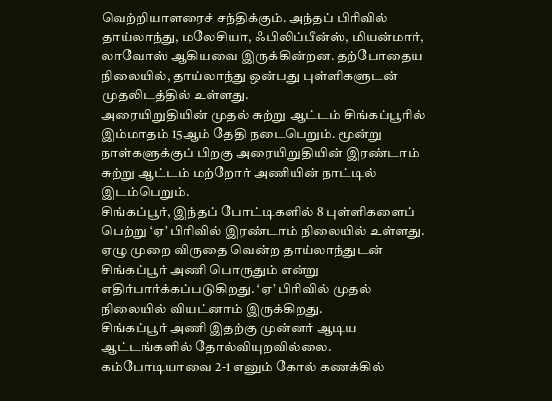வெற்றியாளரைச் சந்திக்கும். அந்தப் பிரிவில் தாய்லாந்து, மலேசியா, ஃபிலிப்பீன்ஸ், மியன்மார், லாவோஸ் ஆகியவை இருக்கின்றன. தற்போதைய நிலையில், தாய்லாந்து ஒன்பது புள்ளிகளுடன் முதலிடத்தில் உள்ளது.
அரையிறுதியின் முதல் சுற்று ஆட்டம் சிங்கப்பூரில் இம்மாதம் 15ஆம் தேதி நடைபெறும். மூன்று நாள்களுக்குப் பிறகு அரையிறுதியின் இரண்டாம் சுற்று ஆட்டம் மற்றோர் அணியின் நாட்டில் இடம்பெறும்.
சிங்கப்பூர், இந்தப் போட்டிகளில் 8 புள்ளிகளைப் பெற்று ‘ஏ’ பிரிவில் இரண்டாம் நிலையில் உள்ளது. ஏழு முறை விருதை வென்ற தாய்லாந்துடன் சிங்கப்பூர் அணி பொருதும் என்று எதிர்பார்க்கப்படுகிறது. ‘ஏ’ பிரிவில் முதல் நிலையில் வியட்னாம் இருக்கிறது.
சிங்கப்பூர் அணி இதற்கு முன்னர் ஆடிய ஆட்டங்களில் தோல்வியுறவில்லை.
கம்போடியாவை 2-1 எனும் கோல் கணக்கில்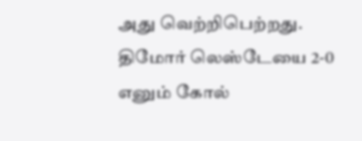அது வெற்றிபெற்றது. திமோர் லெஸ்டேயை 2-0 எனும் கோல்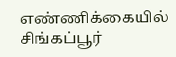எண்ணிக்கையில் சிங்கப்பூர்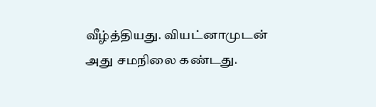வீழ்த்தியது. வியட்னாமுடன் அது சமநிலை கண்டது.